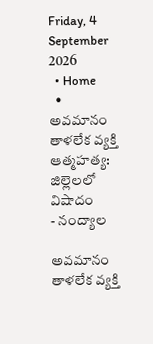Friday, 4 September 2026
  • Home
  • అవమానం తాళలేక వ్యక్తి ఆత్మహత్య: జిల్లెలలో విషాదం
- నంద్యాల

అవమానం తాళలేక వ్యక్తి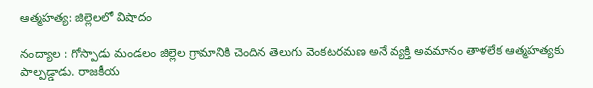ఆత్మహత్య: జిల్లెలలో విషాదం

నంద్యాల : గోస్పాడు మండలం జిల్లెల గ్రామానికి చెందిన తెలుగు వెంకటరమణ అనే వ్యక్తి అవమానం తాళలేక ఆత్మహత్యకు పాల్పడ్డాడు. రాజకీయ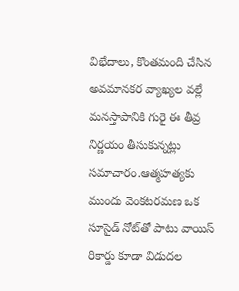విభేదాలు, కొంతమంది చేసిన అవమానకర వ్యాఖ్యల వల్లే మనస్తాపానికి గురై ఈ తీవ్ర నిర్ణయం తీసుకున్నట్లు సమాచారం.ఆత్మహత్యకు ముందు వెంకటరమణ ఒక సూసైడ్ నోట్‌తో పాటు వాయిస్ రికార్డు కూడా విడుదల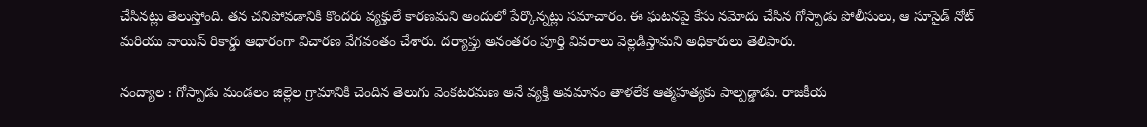చేసినట్లు తెలుస్తోంది. తన చనిపోవడానికి కొందరు వ్యక్తులే కారణమని అందులో పేర్కొన్నట్లు సమాచారం. ఈ ఘటనపై కేసు నమోదు చేసిన గోస్పాడు పోలీసులు, ఆ సూసైడ్ నోట్ మరియు వాయిస్ రికార్డు ఆధారంగా విచారణ వేగవంతం చేశారు. దర్యాప్తు అనంతరం పూర్తి వివరాలు వెల్లడిస్తామని అధికారులు తెలిపారు.

నంద్యాల : గోస్పాడు మండలం జిల్లెల గ్రామానికి చెందిన తెలుగు వెంకటరమణ అనే వ్యక్తి అవమానం తాళలేక ఆత్మహత్యకు పాల్పడ్డాడు. రాజకీయ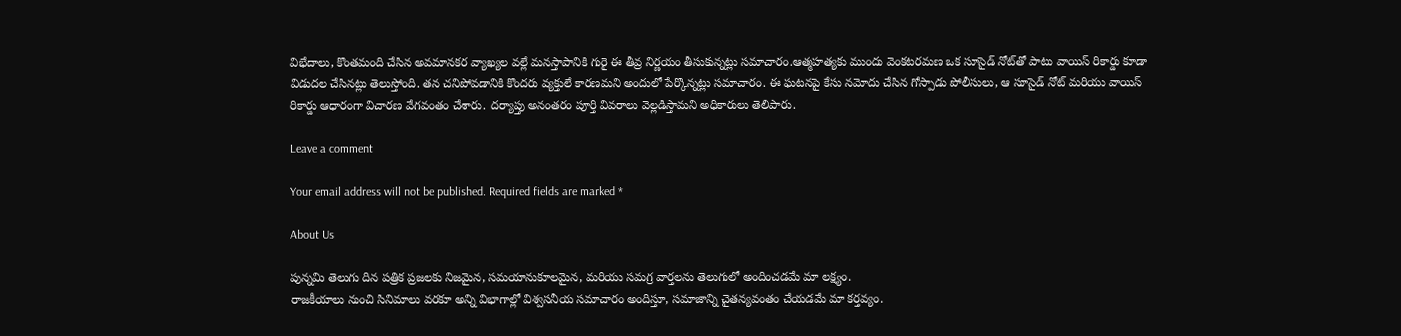విభేదాలు, కొంతమంది చేసిన అవమానకర వ్యాఖ్యల వల్లే మనస్తాపానికి గురై ఈ తీవ్ర నిర్ణయం తీసుకున్నట్లు సమాచారం.ఆత్మహత్యకు ముందు వెంకటరమణ ఒక సూసైడ్ నోట్‌తో పాటు వాయిస్ రికార్డు కూడా విడుదల చేసినట్లు తెలుస్తోంది. తన చనిపోవడానికి కొందరు వ్యక్తులే కారణమని అందులో పేర్కొన్నట్లు సమాచారం. ఈ ఘటనపై కేసు నమోదు చేసిన గోస్పాడు పోలీసులు, ఆ సూసైడ్ నోట్ మరియు వాయిస్ రికార్డు ఆధారంగా విచారణ వేగవంతం చేశారు. దర్యాప్తు అనంతరం పూర్తి వివరాలు వెల్లడిస్తామని అధికారులు తెలిపారు.

Leave a comment

Your email address will not be published. Required fields are marked *

About Us

పున్నమి తెలుగు దిన పత్రిక ప్రజలకు నిజమైన, సమయానుకూలమైన, మరియు సమగ్ర వార్తలను తెలుగులో అందించడమే మా లక్ష్యం.
రాజకీయాలు నుంచి సినిమాలు వరకూ అన్ని విభాగాల్లో విశ్వసనీయ సమాచారం అందిస్తూ, సమాజాన్ని చైతన్యవంతం చేయడమే మా కర్తవ్యం.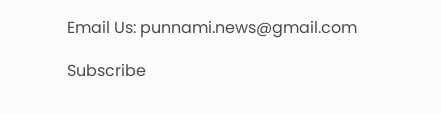Email Us: punnami.news@gmail.com

Subscribe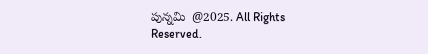పున్నమి  @2025. All Rights Reserved.